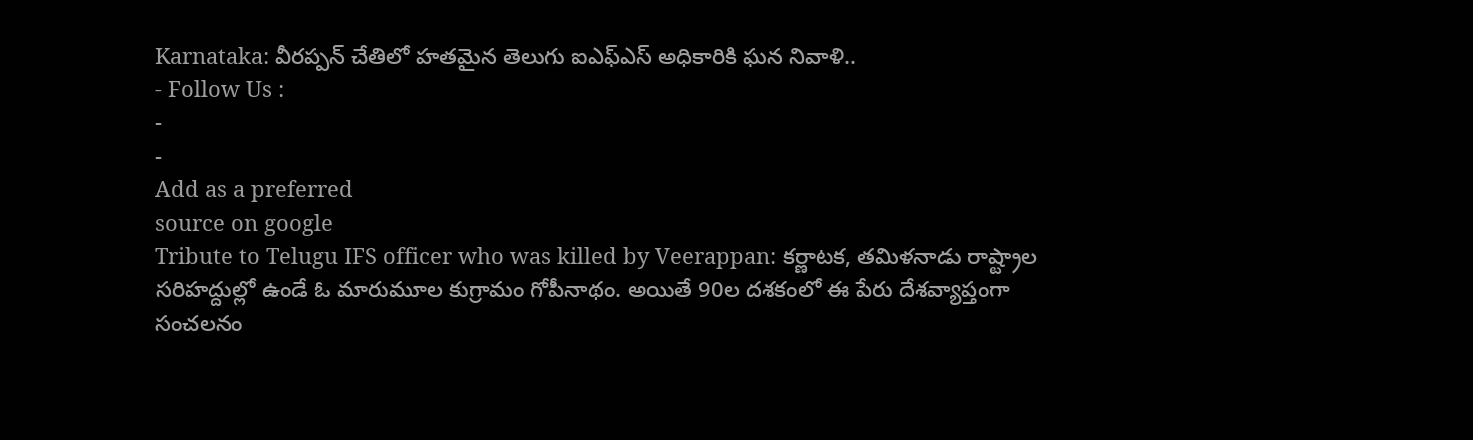Karnataka: వీరప్పన్ చేతిలో హతమైన తెలుగు ఐఎఫ్ఎస్ అధికారికి ఘన నివాళి..
- Follow Us :
-
-
Add as a preferred
source on google
Tribute to Telugu IFS officer who was killed by Veerappan: కర్ణాటక, తమిళనాడు రాష్ట్రాల సరిహద్దుల్లో ఉండే ఓ మారుమూల కుగ్రామం గోపీనాథం. అయితే 90ల దశకంలో ఈ పేరు దేశవ్యాప్తంగా సంచలనం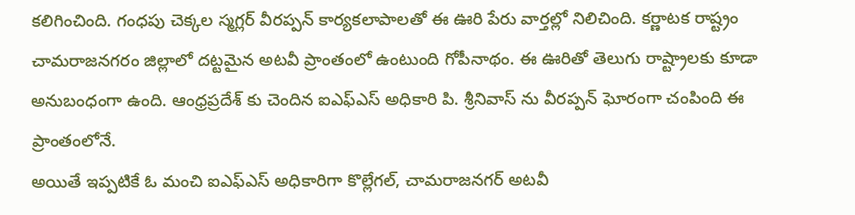కలిగించింది. గంధపు చెక్కల స్మగ్లర్ వీరప్పన్ కార్యకలాపాలతో ఈ ఊరి పేరు వార్తల్లో నిలిచింది. కర్ణాటక రాష్ట్రం చామరాజనగరం జిల్లాలో దట్టమైన అటవీ ప్రాంతంలో ఉంటుంది గోపీనాథం. ఈ ఊరితో తెలుగు రాష్ట్రాలకు కూడా అనుబంధంగా ఉంది. ఆంధ్రప్రదేశ్ కు చెందిన ఐఎఫ్ఎస్ అధికారి పి. శ్రీనివాస్ ను వీరప్పన్ ఘోరంగా చంపింది ఈ ప్రాంతంలోనే.
అయితే ఇప్పటికే ఓ మంచి ఐఎఫ్ఎస్ అధికారిగా కొల్లేగల్, చామరాజనగర్ అటవీ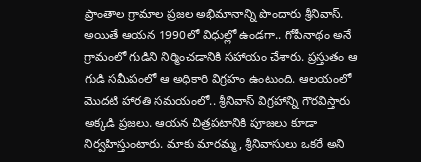ప్రాంతాల గ్రామాల ప్రజల అభిమానాన్ని పొందారు శ్రీనివాస్. అయితే ఆయన 1990లో విధుల్లో ఉండగా.. గోపీనాథం అనే గ్రామంలో గుడిని నిర్మించడానికి సహాయం చేశారు. ప్రస్తుతం ఆ గుడి సమీపంలో ఆ అధికారి విగ్రహం ఉంటుంది. ఆలయంలో మొదటి హారతి సమయంలో.. శ్రీనివాస్ విగ్రహాన్ని గౌరవిస్తారు అక్కడి ప్రజలు. ఆయన చిత్రపటానికి పూజలు కూడా నిర్వహిస్తుంటారు. మాకు మారమ్మ, శ్రీనివాసులు ఒకరే అని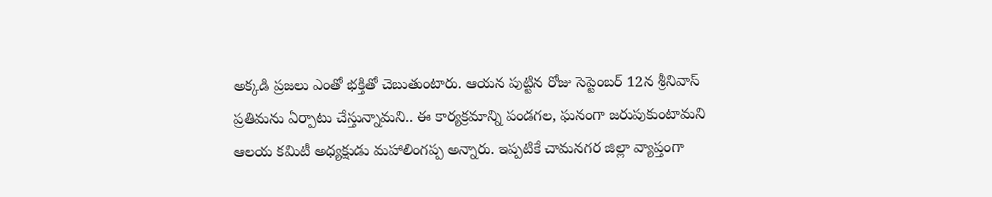అక్కడి ప్రజలు ఎంతో భక్తితో చెబుతుంటారు. ఆయన పుట్టిన రోజు సెప్టెంబర్ 12న శ్రీనివాస్ ప్రతిమను ఏర్పాటు చేస్తున్నామని.. ఈ కార్యక్రమాన్ని పండగల, ఘనంగా జరుపుకుంటామని ఆలయ కమిటీ అధ్యక్షుడు మహాలింగప్ప అన్నారు. ఇప్పటికే చామనగర జిల్లా వ్యాప్తంగా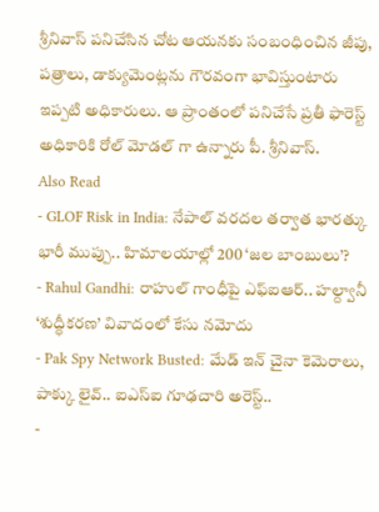శ్రీనివాస్ పనిచేసిన చోట ఆయనకు సంబంధించిన జీపు, పత్రాలు, డాక్యుమెంట్లను గౌరవంగా భావిస్తుంటారు ఇప్పటి అధికారులు. ఆ ప్రాంతంలో పనిచేసే ప్రతీ ఫారెస్ట్ అధికారికి రోల్ మోడల్ గా ఉన్నారు పీ. శ్రీనివాస్.
Also Read
- GLOF Risk in India: నేపాల్ వరదల తర్వాత భారత్కు భారీ ముప్పు.. హిమాలయాల్లో 200 ‘జల బాంబులు’?
- Rahul Gandhi: రాహుల్ గాంధీపై ఎఫ్ఐఆర్.. హల్ద్వానీ ‘శుద్ధీకరణ’ వివాదంలో కేసు నమోదు
- Pak Spy Network Busted: మేడ్ ఇన్ చైనా కెమెరాలు, పాక్కు లైవ్.. ఐఎస్ఐ గూఢచారి అరెస్ట్..
-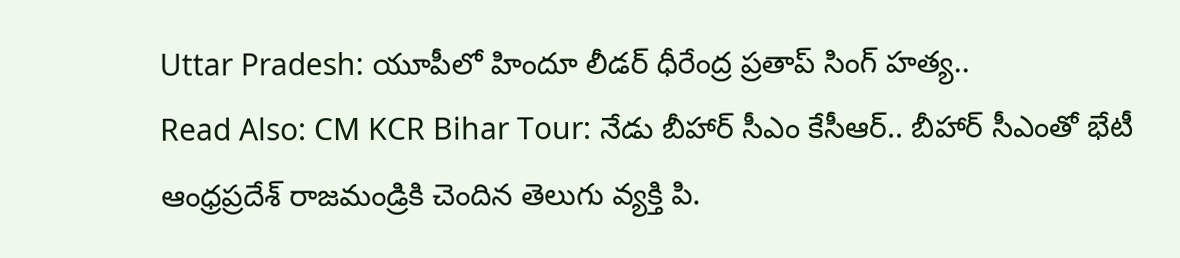Uttar Pradesh: యూపీలో హిందూ లీడర్ ధీరేంద్ర ప్రతాప్ సింగ్ హత్య..
Read Also: CM KCR Bihar Tour: నేడు బీహార్ సీఎం కేసీఆర్.. బీహార్ సీఎంతో భేటీ
ఆంధ్రప్రదేశ్ రాజమండ్రికి చెందిన తెలుగు వ్యక్తి పి.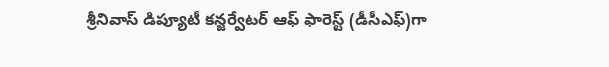శ్రీనివాస్ డిప్యూటీ కన్జర్వేటర్ ఆఫ్ ఫారెస్ట్ (డీసీఎఫ్)గా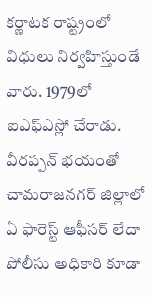కర్ణాటక రాష్ట్రంలో విధులు నిర్వహిస్తుండే వారు. 1979లో ఐఎఫ్ఎస్లో చేరాడు. వీరప్పన్ భయంతో చామరాజనగర్ జిల్లాలో ఏ ఫారెస్ట్ ఆఫీసర్ లేదా పోలీసు అధికారి కూడా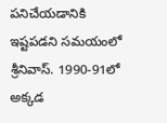పనిచేయడానికి ఇష్టపడని సమయంలో శ్రీనివాస్. 1990-91లో అక్కడ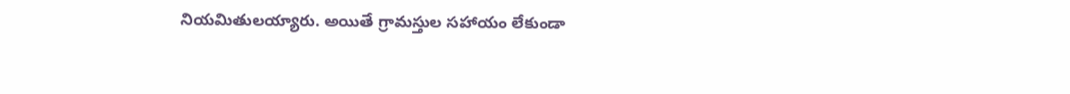నియమితులయ్యారు. అయితే గ్రామస్తుల సహాయం లేకుండా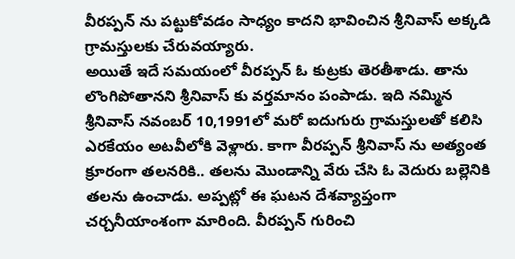వీరప్పన్ ను పట్టుకోవడం సాధ్యం కాదని భావించిన శ్రీనివాస్ అక్కడి గ్రామస్తులకు చేరువయ్యారు.
అయితే ఇదే సమయంలో వీరప్పన్ ఓ కుట్రకు తెరతీశాడు. తాను లొంగిపోతానని శ్రీనివాస్ కు వర్తమానం పంపాడు. ఇది నమ్మిన శ్రీనివాస్ నవంబర్ 10,1991లో మరో ఐదుగురు గ్రామస్తులతో కలిసి ఎరకేయం అటవీలోకి వెళ్లారు. కాగా వీరప్పన్ శ్రీనివాస్ ను అత్యంత క్రూరంగా తలనరికి.. తలను మొండాన్ని వేరు చేసి ఓ వెదురు బల్లెనికి తలను ఉంచాడు. అప్పట్లో ఈ ఘటన దేశవ్యాప్తంగా చర్చనీయాంశంగా మారింది. వీరప్పన్ గురించి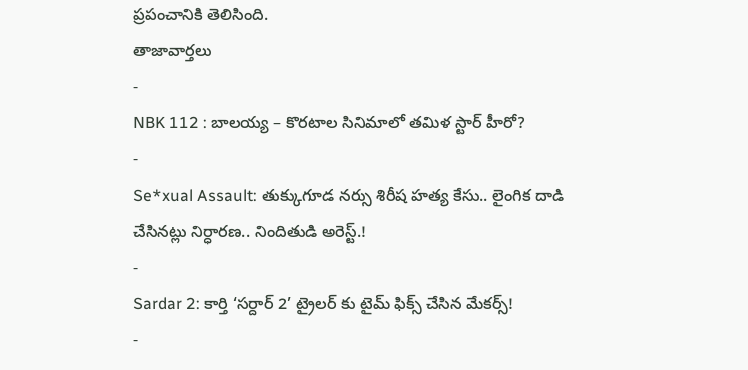ప్రపంచానికి తెలిసింది.
తాజావార్తలు
-
NBK 112 : బాలయ్య – కొరటాల సినిమాలో తమిళ స్టార్ హీరో?
-
Se*xual Assault: తుక్కుగూడ నర్సు శిరీష హత్య కేసు.. లైంగిక దాడి చేసినట్లు నిర్ధారణ.. నిందితుడి అరెస్ట్.!
-
Sardar 2: కార్తి ‘సర్దార్ 2’ ట్రైలర్ కు టైమ్ ఫిక్స్ చేసిన మేకర్స్!
-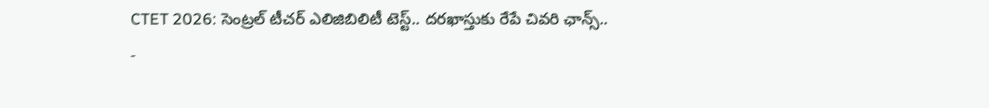CTET 2026: సెంట్రల్ టీచర్ ఎలిజిబిలిటీ టెస్ట్.. దరఖాస్తుకు రేపే చివరి ఛాన్స్..
-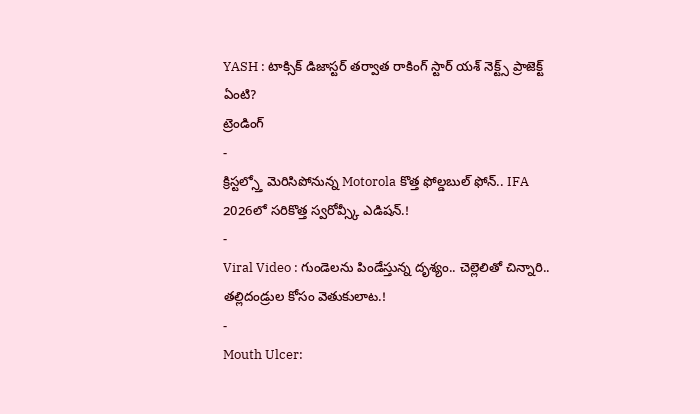YASH : టాక్సిక్ డిజాస్టర్ తర్వాత రాకింగ్ స్టార్ యశ్ నెక్ట్స్ ప్రాజెక్ట్ ఏంటి?
ట్రెండింగ్
-
క్రిస్టల్స్తో మెరిసిపోనున్న Motorola కొత్త ఫోల్డబుల్ ఫోన్.. IFA 2026లో సరికొత్త స్వరోవ్స్కీ ఎడిషన్.!
-
Viral Video : గుండెలను పిండేస్తున్న దృశ్యం.. చెల్లెలితో చిన్నారి.. తల్లిదండ్రుల కోసం వెతుకులాట.!
-
Mouth Ulcer: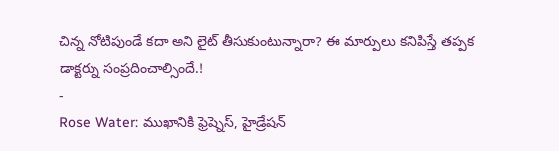చిన్న నోటిపుండే కదా అని లైట్ తీసుకుంటున్నారా? ఈ మార్పులు కనిపిస్తే తప్పక డాక్టర్ను సంప్రదించాల్సిందే.!
-
Rose Water: ముఖానికి ఫ్రెష్నెస్, హైడ్రేషన్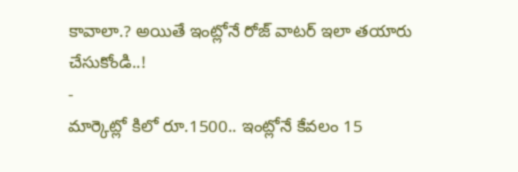కావాలా.? అయితే ఇంట్లోనే రోజ్ వాటర్ ఇలా తయారు చేసుకోండి..!
-
మార్కెట్లో కిలో రూ.1500.. ఇంట్లోనే కేవలం 15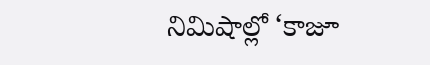నిమిషాల్లో ‘కాజూ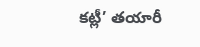కట్లీ’ తయారీ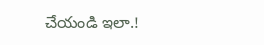చేయండి ఇలా.!